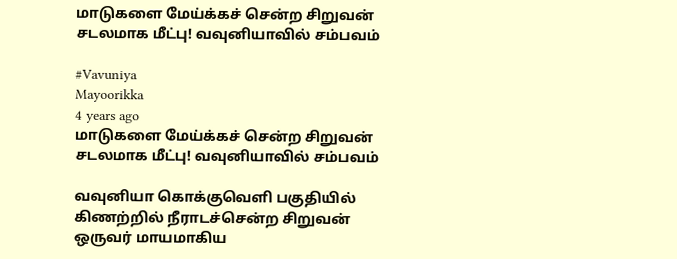மாடுகளை மேய்க்கச் சென்ற சிறுவன் சடலமாக மீட்பு! வவுனியாவில் சம்பவம்

#Vavuniya
Mayoorikka
4 years ago
மாடுகளை மேய்க்கச் சென்ற சிறுவன் சடலமாக மீட்பு! வவுனியாவில் சம்பவம்

வவுனியா கொக்குவெளி பகுதியில் கிணற்றில் நீராடச்சென்ற சிறுவன் ஒருவர் மாயமாகிய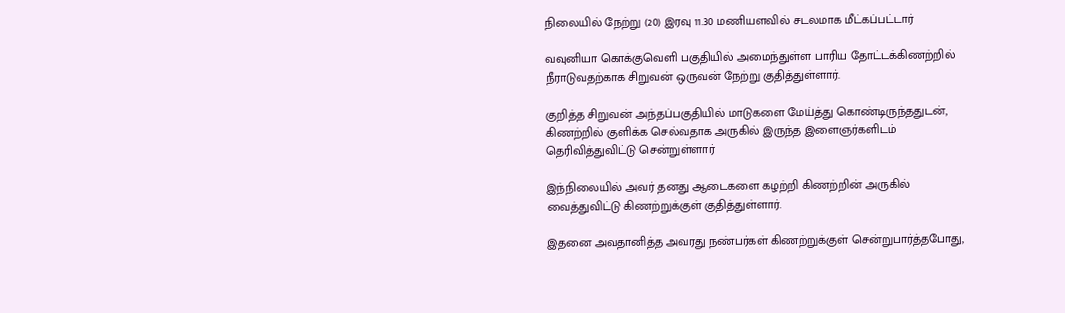நிலையில் நேற்று (20) இரவு 11.30 மணியளவில் சடலமாக மீட்கப்பட்டார்

வவுனியா கொக்குவெளி பகுதியில் அமைந்துள்ள பாரிய தோட்டக்கிணற்றில் நீராடுவதற்காக சிறுவன் ஒருவன் நேற்று குதித்துள்ளார்.

குறித்த சிறுவன் அந்தப்பகுதியில் மாடுகளை மேய்த்து கொண்டிருந்ததுடன், கிணற்றில் குளிக்க செல்வதாக அருகில் இருந்த இளைஞர்களிடம் தெரிவித்துவிட்டு சென்றுள்ளார்

இந்நிலையில் அவர் தனது ஆடைகளை கழற்றி கிணற்றின் அருகில் வைத்துவிட்டு கிணற்றுக்குள் குதித்துள்ளார்.

இதனை அவதானித்த அவரது நண்பர்கள் கிணற்றுக்குள் சென்றுபார்த்தபோது,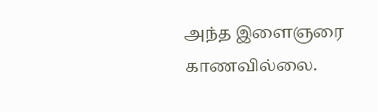அந்த இளைஞரை காணவில்லை.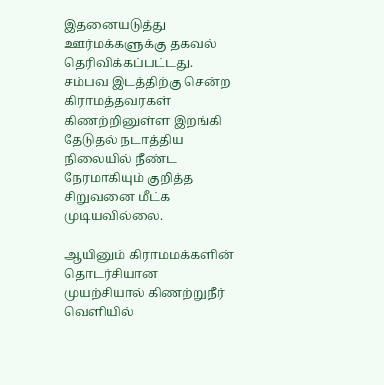இதனையடுத்து ஊர்மக்களுக்கு தகவல் தெரிவிக்கப்பட்டது. சம்பவ இடத்திற்கு சென்ற கிராமத்தவரகள் கிணற்றினுள்ள இறங்கி தேடுதல் நடாத்திய நிலையில் நீண்ட நேரமாகியும் குறித்த சிறுவனை மீட்க முடியவில்லை.

ஆயினும் கிராமமக்களின் தொடர்சியான முயற்சியால் கிணற்றுநீர் வெளியில்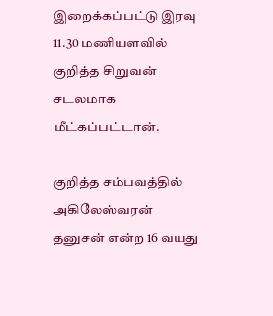இறைக்கப்பட்டு இரவு 11.30 மணியளவில் குறித்த சிறுவன் சடலமாக மீட்கப்பட்டான்.

குறித்த சம்பவத்தில் அகிலேஸ்வரன் தனுசன் என்ற 16 வயது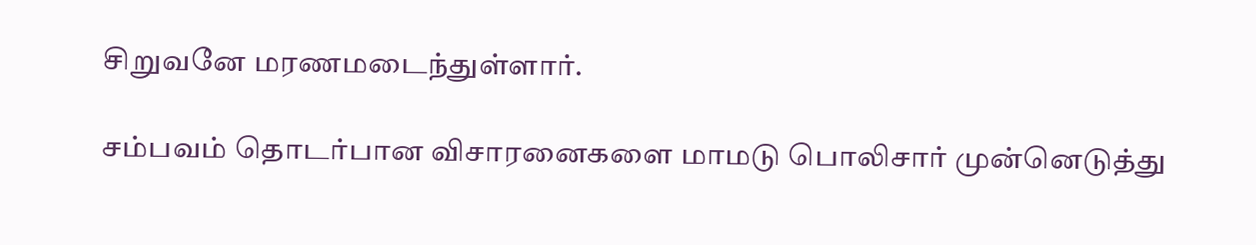சிறுவனே மரணமடைந்துள்ளார்.

சம்பவம் தொடர்பான விசாரனைகளை மாமடு பொலிசார் முன்னெடுத்து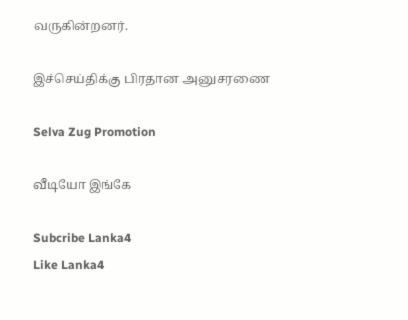வருகின்றனர்.

இச்செய்திக்கு பிரதான அனுசரணை

Selva Zug Promotion

வீடியோ இங்கே

Subcribe Lanka4
Like Lanka4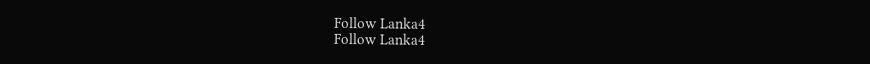Follow Lanka4
Follow Lanka4